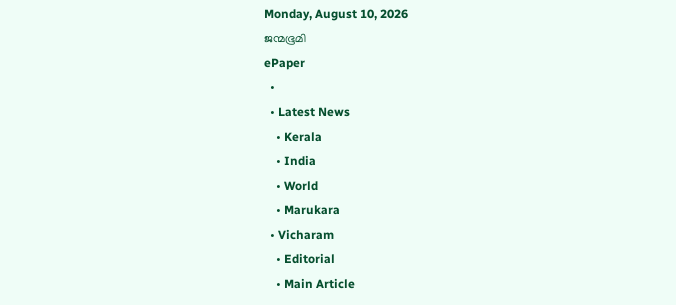Monday, August 10, 2026
ജന്മഭൂമി
ePaper
  •
  • Latest News
    • Kerala
    • India
    • World
    • Marukara
  • Vicharam
    • Editorial
    • Main Article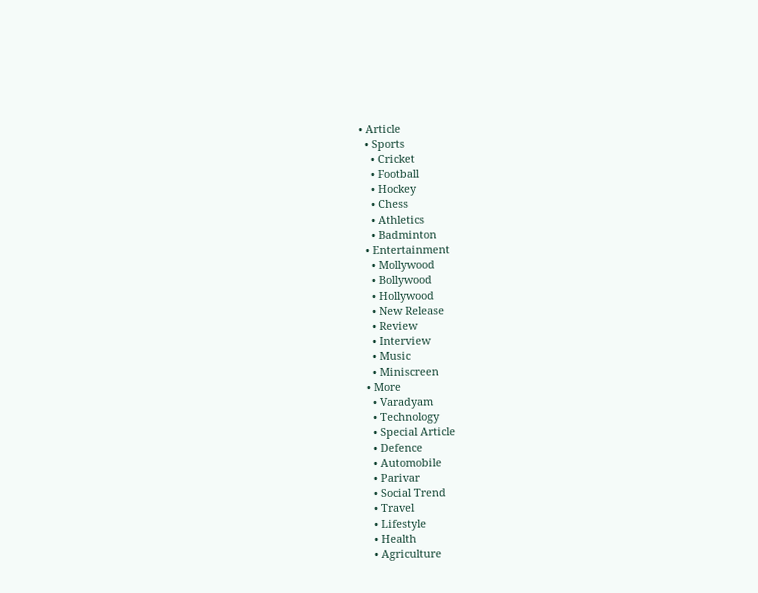• Article
  • Sports
    • Cricket
    • Football
    • Hockey
    • Chess
    • Athletics
    • Badminton
  • Entertainment
    • Mollywood
    • Bollywood
    • Hollywood
    • New Release
    • Review
    • Interview
    • Music
    • Miniscreen
  • More
    • Varadyam
    • Technology
    • Special Article
    • Defence
    • Automobile
    • Parivar
    • Social Trend
    • Travel
    • Lifestyle
    • Health
    • Agriculture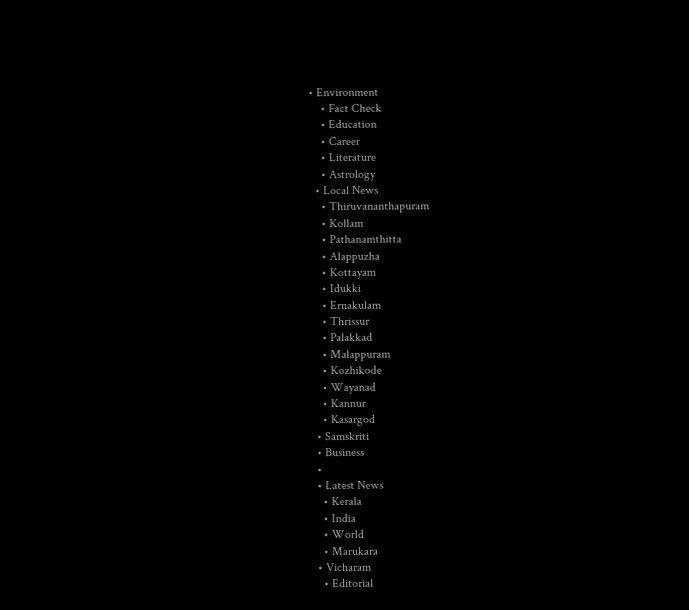• Environment
    • Fact Check
    • Education
    • Career
    • Literature
    • Astrology
  • Local News
    • Thiruvananthapuram
    • Kollam
    • Pathanamthitta
    • Alappuzha
    • Kottayam
    • Idukki
    • Ernakulam
    • Thrissur
    • Palakkad
    • Malappuram
    • Kozhikode
    • Wayanad
    • Kannur
    • Kasargod
  • Samskriti
  • Business
  •
  • Latest News
    • Kerala
    • India
    • World
    • Marukara
  • Vicharam
    • Editorial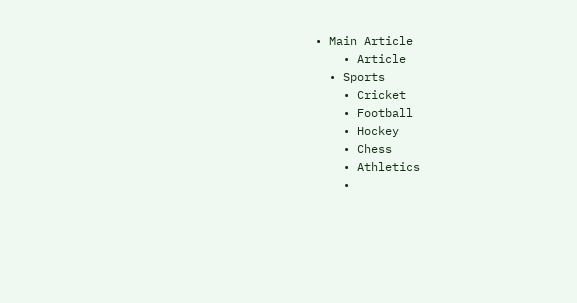• Main Article
    • Article
  • Sports
    • Cricket
    • Football
    • Hockey
    • Chess
    • Athletics
    •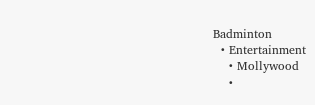Badminton
  • Entertainment
    • Mollywood
    •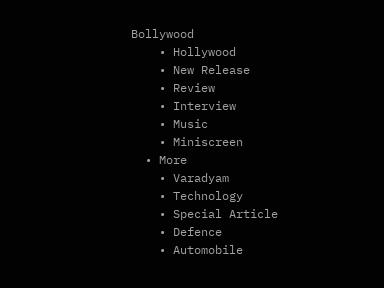Bollywood
    • Hollywood
    • New Release
    • Review
    • Interview
    • Music
    • Miniscreen
  • More
    • Varadyam
    • Technology
    • Special Article
    • Defence
    • Automobile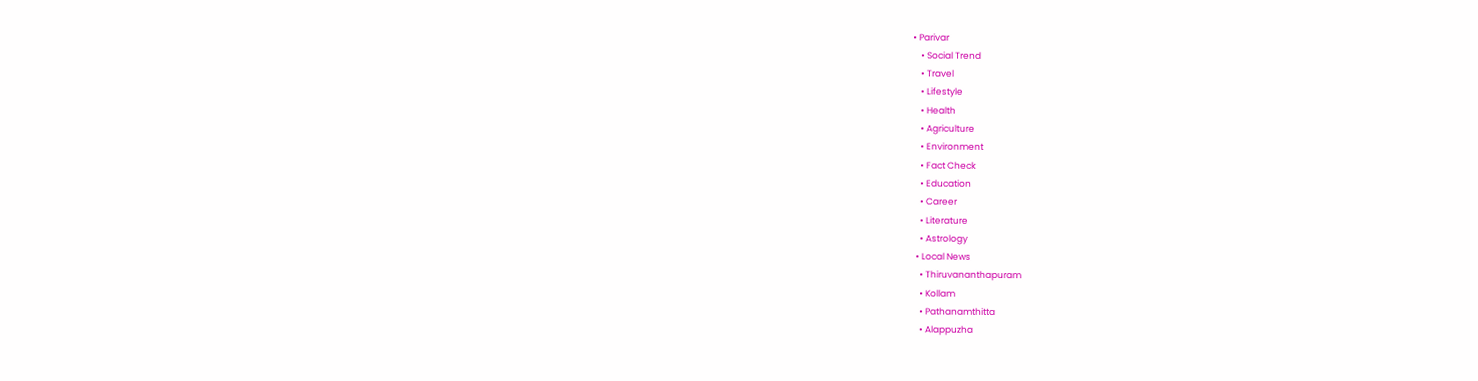• Parivar
    • Social Trend
    • Travel
    • Lifestyle
    • Health
    • Agriculture
    • Environment
    • Fact Check
    • Education
    • Career
    • Literature
    • Astrology
  • Local News
    • Thiruvananthapuram
    • Kollam
    • Pathanamthitta
    • Alappuzha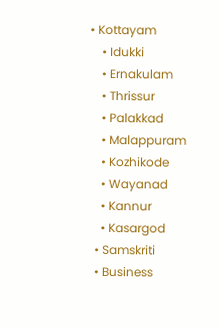• Kottayam
    • Idukki
    • Ernakulam
    • Thrissur
    • Palakkad
    • Malappuram
    • Kozhikode
    • Wayanad
    • Kannur
    • Kasargod
  • Samskriti
  • Business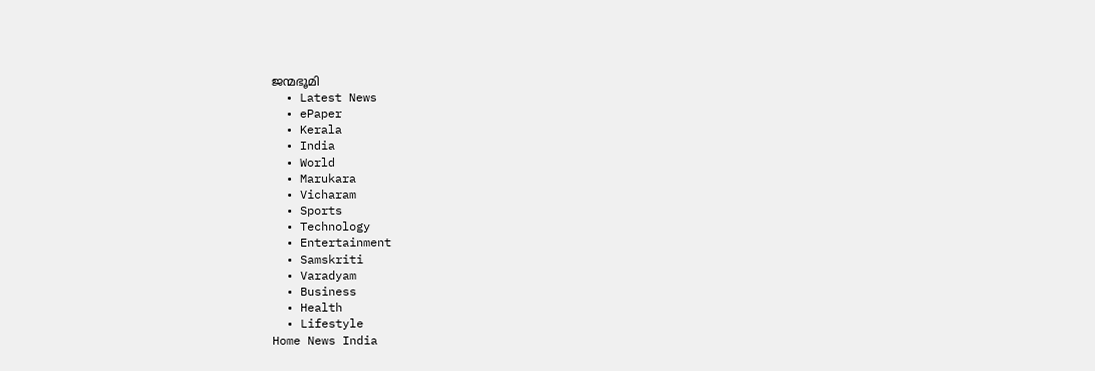ജന്മഭൂമി
  • Latest News
  • ePaper
  • Kerala
  • India
  • World
  • Marukara
  • Vicharam
  • Sports
  • Technology
  • Entertainment
  • Samskriti
  • Varadyam
  • Business
  • Health
  • Lifestyle
Home News India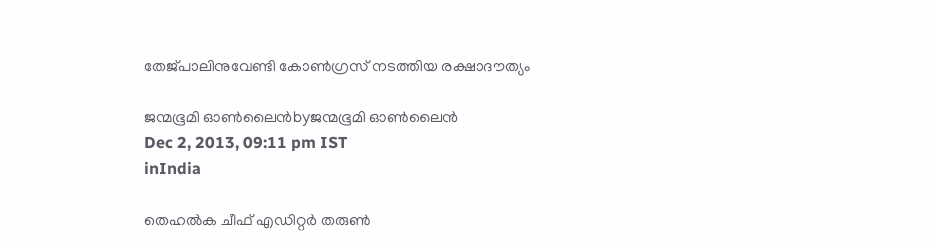തേജ്പാലിനുവേണ്ടി കോണ്‍ഗ്രസ്‌ നടത്തിയ രക്ഷാദൗത്യം

ജന്മഭൂമി ഓണ്‍ലൈന്‍byജന്മഭൂമി ഓണ്‍ലൈന്‍
Dec 2, 2013, 09:11 pm IST
inIndia

തെഹല്‍ക ചീഫ്‌ എഡിറ്റര്‍ തരുണ്‍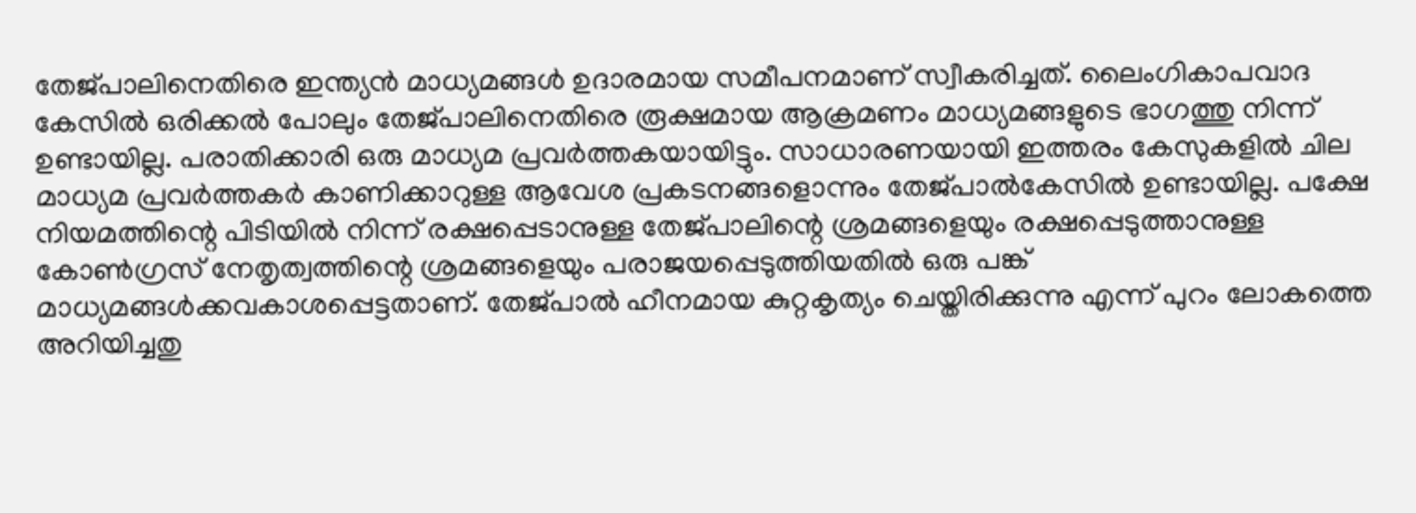തേജ്പാലിനെതിരെ ഇന്ത്യന്‍ മാധ്യമങ്ങള്‍ ഉദാരമായ സമീപനമാണ്‌ സ്വീകരിച്ചത്‌. ലൈംഗികാപവാദ കേസില്‍ ഒരിക്കല്‍ പോലും തേജ്പാലിനെതിരെ രൂക്ഷമായ ആക്രമണം മാധ്യമങ്ങളുടെ ഭാഗത്തു നിന്ന്‌ ഉണ്ടായില്ല. പരാതിക്കാരി ഒരു മാധ്യമ പ്രവര്‍ത്തകയായിട്ടും. സാധാരണയായി ഇത്തരം കേസുകളില്‍ ചില മാധ്യമ പ്രവര്‍ത്തകര്‍ കാണിക്കാറുള്ള ആവേശ പ്രകടനങ്ങളൊന്നും തേജ്പാല്‍കേസില്‍ ഉണ്ടായില്ല. പക്ഷേ നിയമത്തിന്റെ പിടിയില്‍ നിന്ന്‌ രക്ഷപ്പെടാനുള്ള തേജ്പാലിന്റെ ശ്രമങ്ങളെയും രക്ഷപ്പെടുത്താനുള്ള കോണ്‍ഗ്രസ്‌ നേതൃത്വത്തിന്റെ ശ്രമങ്ങളെയും പരാജയപ്പെടുത്തിയതില്‍ ഒരു പങ്ക്‌ മാധ്യമങ്ങള്‍ക്കവകാശപ്പെട്ടതാണ്‌. തേജ്പാല്‍ ഹീനമായ കുറ്റകൃത്യം ചെയ്തിരിക്കുന്നു എന്ന്‌ പുറം ലോകത്തെ അറിയിച്ചതു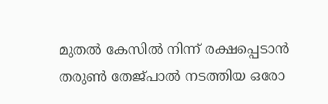മുതല്‍ കേസില്‍ നിന്ന്‌ രക്ഷപ്പെടാന്‍ തരുണ്‍ തേജ്പാല്‍ നടത്തിയ ഒരോ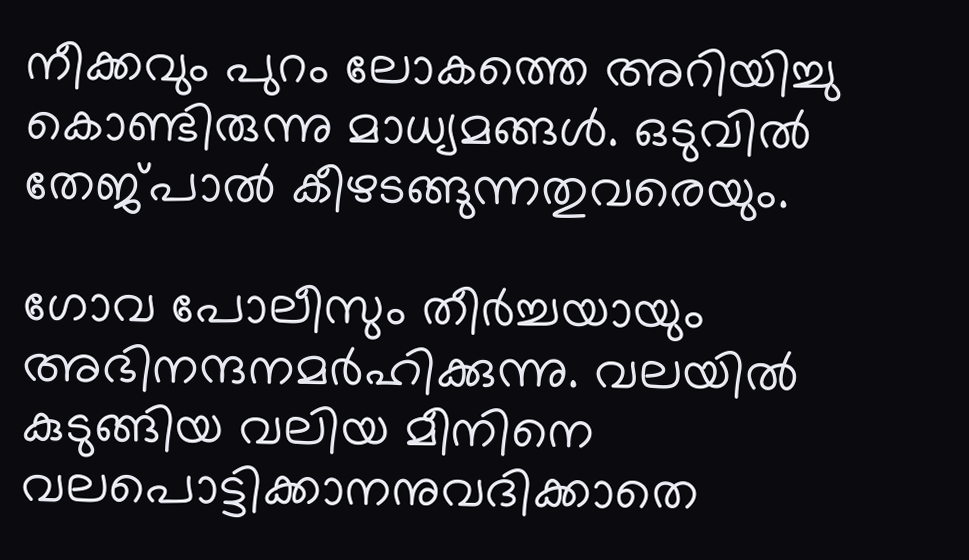നീക്കവും പുറം ലോകത്തെ അറിയിച്ചു കൊണ്ടിരുന്നു മാധ്യമങ്ങള്‍. ഒടുവില്‍ തേജ്പാല്‍ കീഴടങ്ങുന്നതുവരെയും.

ഗോവ പോലീസും തീര്‍ച്ചയായും അഭിനന്ദനമര്‍ഹിക്കുന്നു. വലയില്‍ കുടുങ്ങിയ വലിയ മീനിനെ വലപൊട്ടിക്കാനനുവദിക്കാതെ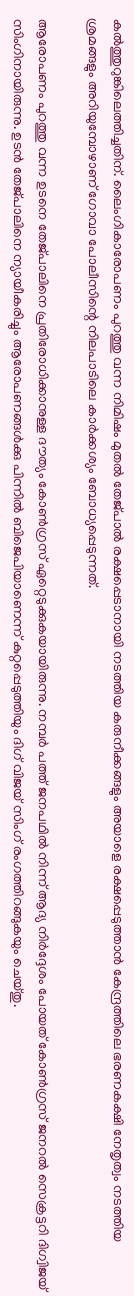കല്‍ത്തുറുങ്കിലെത്തിച്ചതിന്‌. ലൈംഗികാരോപണം പുറത്തു വന്ന നിമിഷം മുതല്‍ തേജ്പാല്‍ രക്ഷപ്പെടാനായി നടത്തിയ കരുനീക്കങ്ങളും അയാളെ രക്ഷപ്പെടുത്താന്‍ കേന്ദ്രത്തിലെ ഭരണകക്ഷി നേതൃത്വം നടത്തിയ ശ്രമങ്ങളും അറിയുമ്പോഴാണ്‌ ഗോവാ പോലീസിന്റെ നിലപാടിലെ കാര്‍ക്കശ്യം ബോധ്യപ്പെടുന്നത്‌.

ആരോപണം പുറത്തു വന്ന ഉടനെ തേജ്പാലിനെ പ്രതിരോധിക്കാനുള്ള ദൗത്യം കോണ്‍ഗ്രസ്‌ ഏറ്റെടുക്കുകയായിരുന്നു. നമ്പര്‍ പത്ത്‌ ജനപഥില്‍ നിന്ന്‌ ആദ്യ നിര്‍ദ്ദേശം പോയത്‌ കോണ്‍ഗ്രസ്‌ ജനറല്‍ സെക്രട്ടറി ദിഗ്വിജയ്‌ സിംഗിനായിരുന്നു. ഉടന്‍ തേജ്പാലിനെ ന്യായീകരിച്ചും ആരോപണങ്ങള്‍ക്കു പിന്നില്‍ ബിജെപിയാണെന്ന്‌ കുറ്റപ്പെടുത്തിയും ദിഗ്‌ വിജയ്‌ സിംഗ്‌ രംഗത്തിറങ്ങുകയും ചെയ്തു.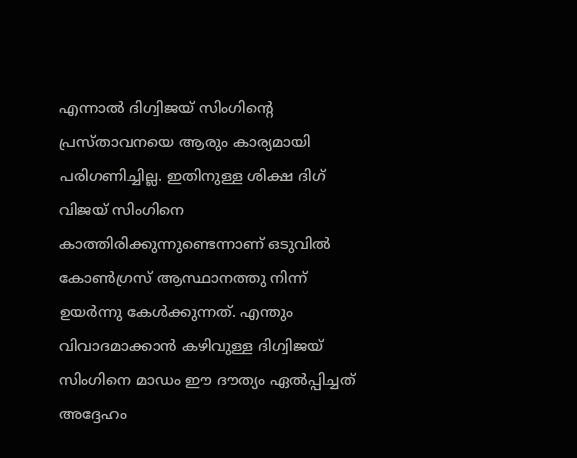എന്നാല്‍ ദിഗ്വിജയ്‌ സിംഗിന്റെ പ്രസ്താവനയെ ആരും കാര്യമായി പരിഗണിച്ചില്ല. ഇതിനുള്ള ശിക്ഷ ദിഗ്‌ വിജയ്‌ സിംഗിനെ കാത്തിരിക്കുന്നുണ്ടെന്നാണ്‌ ഒടുവില്‍ കോണ്‍ഗ്രസ്‌ ആസ്ഥാനത്തു നിന്ന്‌ ഉയര്‍ന്നു കേള്‍ക്കുന്നത്‌. എന്തും വിവാദമാക്കാന്‍ കഴിവുള്ള ദിഗ്വിജയ്‌ സിംഗിനെ മാഡം ഈ ദൗത്യം ഏല്‍പ്പിച്ചത്‌ അദ്ദേഹം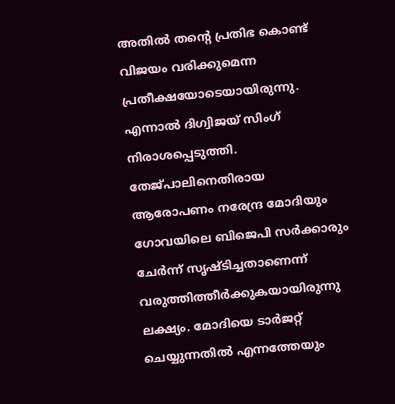അതില്‍ തന്റെ പ്രതിഭ കൊണ്ട്‌ വിജയം വരിക്കുമെന്ന പ്രതീക്ഷയോടെയായിരുന്നു. എന്നാല്‍ ദിഗ്വിജയ്‌ സിംഗ്‌ നിരാശപ്പെടുത്തി. തേജ്പാലിനെതിരായ ആരോപണം നരേന്ദ്ര മോദിയും ഗോവയിലെ ബിജെപി സര്‍ക്കാരും ചേര്‍ന്ന്‌ സൃഷ്ടിച്ചതാണെന്ന്‌ വരുത്തിത്തീര്‍ക്കുകയായിരുന്നു ലക്ഷ്യം. മോദിയെ ടാര്‍ജറ്റ്‌ ചെയ്യുന്നതില്‍ എന്നത്തേയും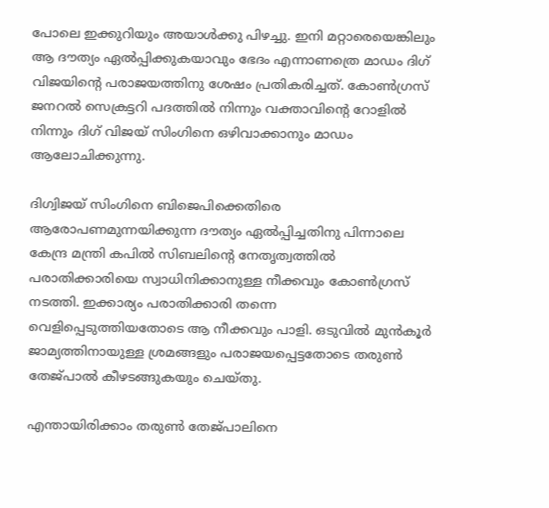പോലെ ഇക്കുറിയും അയാള്‍ക്കു പിഴച്ചു. ഇനി മറ്റാരെയെങ്കിലും ആ ദൗത്യം ഏല്‍പ്പിക്കുകയാവും ഭേദം എന്നാണത്രെ മാഡം ദിഗ്‌ വിജയിന്റെ പരാജയത്തിനു ശേഷം പ്രതികരിച്ചത്‌. കോണ്‍ഗ്രസ്‌ ജനറല്‍ സെക്രട്ടറി പദത്തില്‍ നിന്നും വക്താവിന്റെ റോളില്‍ നിന്നും ദിഗ്‌ വിജയ്‌ സിംഗിനെ ഒഴിവാക്കാനും മാഡം ആലോചിക്കുന്നു.

ദിഗ്വിജയ്‌ സിംഗിനെ ബിജെപിക്കെതിരെ ആരോപണമുന്നയിക്കുന്ന ദൗത്യം ഏല്‍പ്പിച്ചതിനു പിന്നാലെ കേന്ദ്ര മന്ത്രി കപില്‍ സിബലിന്റെ നേതൃത്വത്തില്‍ പരാതിക്കാരിയെ സ്വാധിനിക്കാനുള്ള നീക്കവും കോണ്‍ഗ്രസ്‌ നടത്തി. ഇക്കാര്യം പരാതിക്കാരി തന്നെ വെളിപ്പെടുത്തിയതോടെ ആ നീക്കവും പാളി. ഒടുവില്‍ മുന്‍കൂര്‍ ജാമ്യത്തിനായുള്ള ശ്രമങ്ങളും പരാജയപ്പെട്ടതോടെ തരുണ്‍ തേജ്പാല്‍ കീഴടങ്ങുകയും ചെയ്തു.

എന്തായിരിക്കാം തരുണ്‍ തേജ്പാലിനെ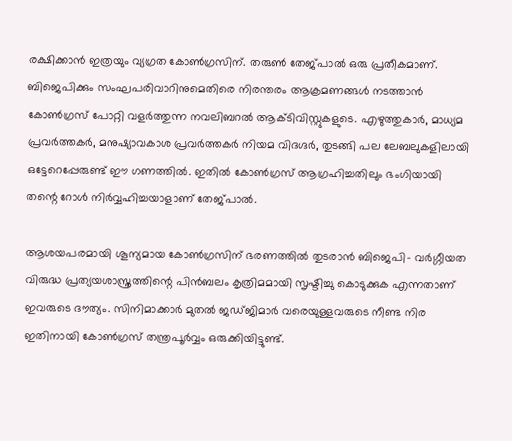രക്ഷിക്കാന്‍ ഇത്രയും വ്യഗ്രത കോണ്‍ഗ്രസിന്‌. തരുണ്‍ തേജ്പാല്‍ ഒരു പ്രതീകമാണ്‌. ബിജെപിക്കും സംഘപരിവാറിനുമെതിരെ നിരന്തരം ആക്രമണങ്ങള്‍ നടത്താന്‍ കോണ്‍ഗ്രസ്‌ പോറ്റി വളര്‍ത്തുന്ന നവലിബറല്‍ ആക്ടിവിസ്റ്റുകളുടെ. എഴുത്തുകാര്‍, മാധ്യമ പ്രവര്‍ത്തകര്‍, മനുഷ്യാവകാശ പ്രവര്‍ത്തകര്‍ നിയമ വിദഗ്ദര്‍, തുടങ്ങി പല ലേബലുകളിലായി ഒട്ടേറെപ്പേരുണ്ട്‌ ഈ ഗണത്തില്‍. ഇതില്‍ കോണ്‍ഗ്രസ്‌ ആഗ്രഹിച്ചതിലും ഭംഗിയായി തന്റെ റോള്‍ നിര്‍വ്വഹിച്ചയാളാണ്‌ തേജ്പാല്‍.

ആശയപരമായി ശൂന്യമായ കോണ്‍ഗ്രസിന്‌ ഭരണത്തില്‍ തുടരാന്‍ ബിജെപി- വര്‍ഗ്ഗീയത വിരുദ്ധ പ്രത്യയശാസ്ത്രത്തിന്റെ പിന്‍ബലം കൃത്രിമമായി സൃഷ്ടിച്ചു കൊടുക്കുക എന്നതാണ്‌ ഇവരുടെ ദൗത്യം. സിനിമാക്കാര്‍ മുതല്‍ ജഡ്ജിമാര്‍ വരെയുള്ളവരുടെ നീണ്ട നിര ഇതിനായി കോണ്‍ഗ്രസ്‌ തന്ത്രപൂര്‍വ്വം ഒരുക്കിയിട്ടുണ്ട്‌.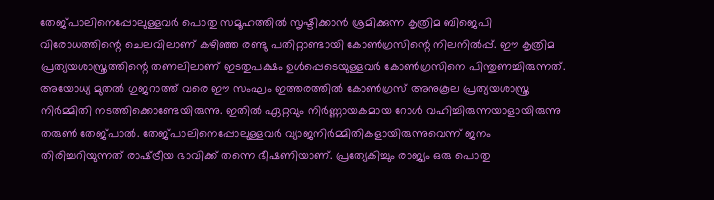തേജ്പാലിനെപ്പോലുള്ളവര്‍ പൊതു സമൂഹത്തില്‍ സൃഷ്ടിക്കാന്‍ ശ്രമിക്കുന്ന കൃത്രിമ ബിജെപി വിരോധത്തിന്റെ ചെലവിലാണ്‌ കഴിഞ്ഞ രണ്ടു പതിറ്റാണ്ടായി കോണ്‍ഗ്രസിന്റെ നിലനില്‍പ്പ്‌. ഈ കൃത്രിമ പ്രത്യയശാസ്ത്രത്തിന്റെ തണലിലാണ്‌ ഇടതുപക്ഷം ഉള്‍പ്പെടെയുള്ളവര്‍ കോണ്‍ഗ്രസിനെ പിന്തുണച്ചിരുന്നത്‌. അയോധ്യ മുതല്‍ ഗുജറാത്ത്‌ വരെ ഈ സംഘം ഇത്തരത്തില്‍ കോണ്‍ഗ്രസ്‌ അനുകൂല പ്രത്യയശാസ്ത്ര നിര്‍മ്മിതി നടത്തിക്കൊണ്ടേയിരുന്നു. ഇതില്‍ ഏറ്റവും നിര്‍ണ്ണായകമായ റോള്‍ വഹിച്ചിരുന്നയാളായിരുന്നു തരുണ്‍ തേജ്പാല്‍. തേജ്പാലിനെപ്പോലുള്ളവര്‍ വ്യാജനിര്‍മ്മിതികളായിരുന്നുവെന്ന്‌ ജനം തിരിച്ചറിയുന്നത്‌ രാഷ്‌ട്രീയ ഭാവിക്ക്‌ തന്നെ ഭീഷണിയാണ്‌. പ്രത്യേകിച്ചും രാജ്യം ഒരു പൊതു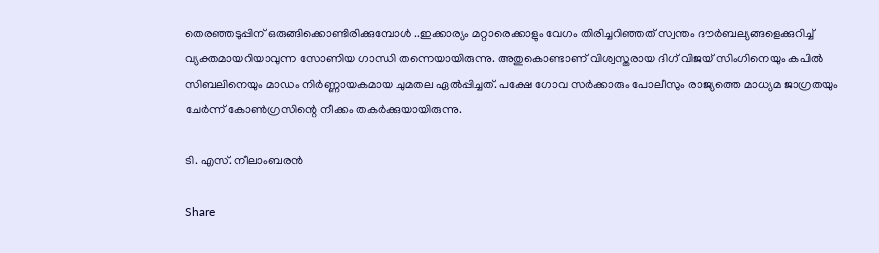തെരഞ്ഞടുപ്പിന്‌ ഒരുങ്ങിക്കൊണ്ടിരിക്കുമ്പോള്‍ ..ഇക്കാര്യം മറ്റാരെക്കാളും വേഗം തിരിച്ചറിഞ്ഞത്‌ സ്വന്തം ദൗര്‍ബല്യങ്ങളെക്കുറിച്ച്‌ വ്യക്തമായറിയാവുന്ന സോണിയ ഗാന്ധി തന്നെയായിരുന്നു. അതുകൊണ്ടാണ്‌ വിശ്വസ്തരായ ദിഗ്‌ വിജയ്‌ സിംഗിനെയും കപില്‍ സിബലിനെയും മാഡം നിര്‍ണ്ണായകമായ ചുമതല ഏല്‍പ്പിച്ചത്‌. പക്ഷേ ഗോവ സര്‍ക്കാരും പോലീസും രാജ്യത്തെ മാധ്യമ ജാഗ്രതയും ചേര്‍ന്ന്‌ കോണ്‍ഗ്രസിന്റെ നീക്കം തകര്‍ക്കുയായിരുന്നു.

ടി. എസ്‌. നീലാംബരന്‍

Share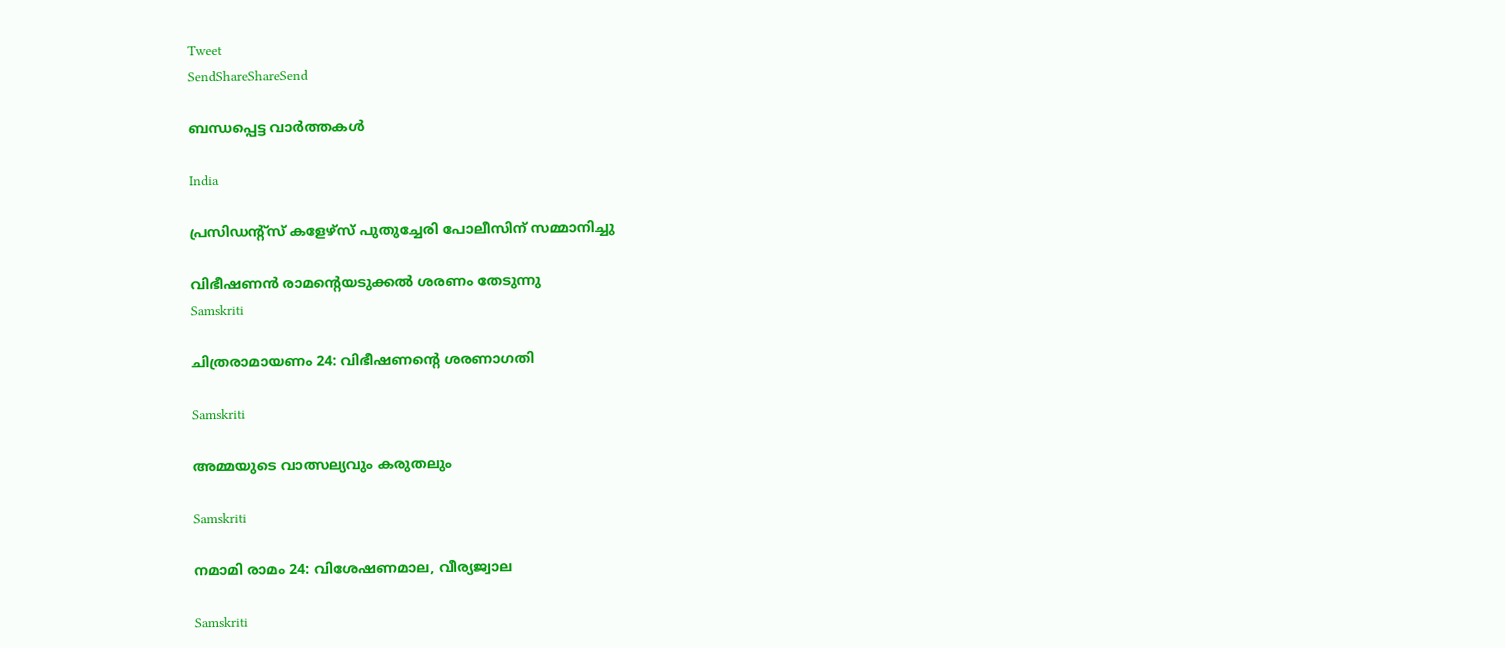Tweet
SendShareShareSend

ബന്ധപ്പെട്ട വാര്‍ത്തകള്‍

India

പ്രസിഡന്റ്സ് കളേഴ്‌സ് പുതുച്ചേരി പോലീസിന് സമ്മാനിച്ചു

വിഭീഷണന്‍ രാമന്റെയടുക്കല്‍ ശരണം തേടുന്നു
Samskriti

ചിത്രരാമായണം 24: വിഭീഷണന്റെ ശരണാഗതി

Samskriti

അമ്മയുടെ വാത്സല്യവും കരുതലും

Samskriti

നമാമി രാമം 24: വിശേഷണമാല, വീര്യജ്വാല

Samskriti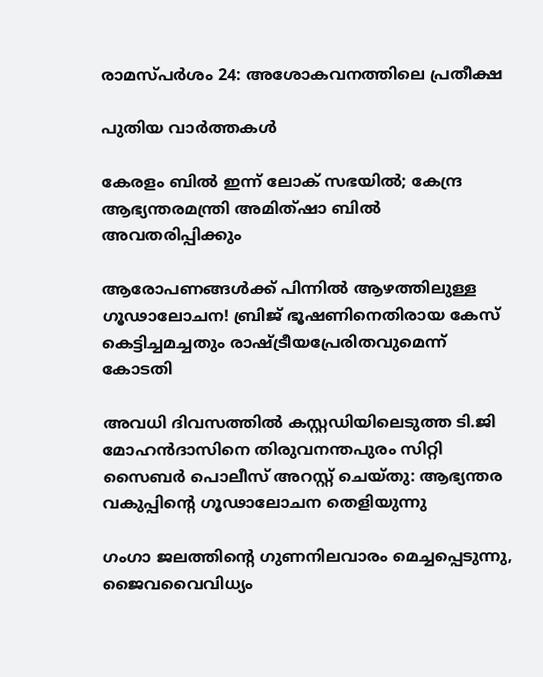രാമസ്പര്‍ശം 24: അശോകവനത്തിലെ പ്രതീക്ഷ

പുതിയ വാര്‍ത്തകള്‍

കേരളം ബില്‍ ഇന്ന് ലോക് സഭയില്‍; കേന്ദ്ര ആഭ്യന്തരമന്ത്രി അമിത്ഷാ ബില്‍ അവതരിപ്പിക്കും

ആരോപണങ്ങൾക്ക് പിന്നിൽ ആഴത്തിലുള്ള ഗൂഢാലോചന! ബ്രിജ് ഭൂഷണിനെതിരായ കേസ് കെട്ടിച്ചമച്ചതും രാഷ്‌ട്രീയപ്രേരിതവുമെന്ന് കോടതി

അവധി ദിവസത്തിൽ കസ്റ്റഡിയിലെടുത്ത ടി.ജി മോഹൻദാസിനെ തിരുവനന്തപുരം സിറ്റി സൈബർ പൊലീസ് അറസ്റ്റ് ചെയ്തു: ആഭ്യന്തര വകുപ്പിന്റെ ഗൂഢാലോചന തെളിയുന്നു

ഗംഗാ ജലത്തിന്റെ ഗുണനിലവാരം മെച്ചപ്പെടുന്നു, ജൈവവൈവിധ്യം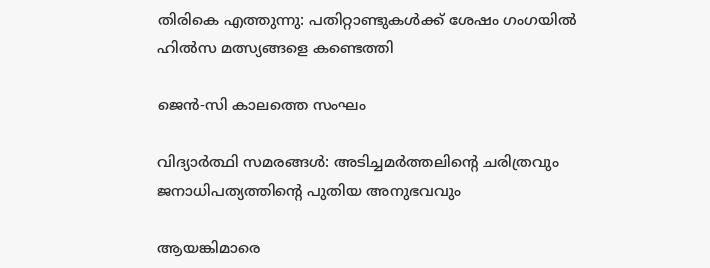തിരികെ എത്തുന്നു: പതിറ്റാണ്ടുകൾക്ക് ശേഷം ഗംഗയിൽ ഹിൽസ മത്സ്യങ്ങളെ കണ്ടെത്തി

ജെന്‍-സി കാലത്തെ സംഘം

വിദ്യാര്‍ത്ഥി സമരങ്ങള്‍: അടിച്ചമര്‍ത്തലിന്റെ ചരിത്രവും ജനാധിപത്യത്തിന്റെ പുതിയ അനുഭവവും

ആയങ്കിമാരെ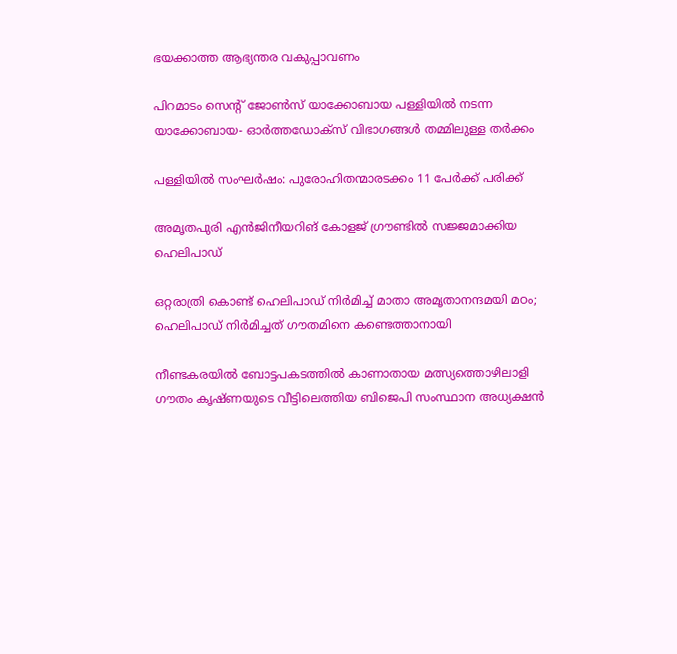ഭയക്കാത്ത ആഭ്യന്തര വകുപ്പാവണം

പിറമാടം സെന്റ് ജോണ്‍സ് യാക്കോബായ പള്ളിയില്‍ നടന്ന യാക്കോബായ- ഓര്‍ത്തഡോക്‌സ് വിഭാഗങ്ങള്‍ തമ്മിലുള്ള തര്‍ക്കം

പള്ളിയില്‍ സംഘര്‍ഷം: പുരോഹിതന്മാരടക്കം 11 പേര്‍ക്ക് പരിക്ക്

അമൃതപുരി എന്‍ജിനീയറിങ് കോളജ് ഗ്രൗണ്ടില്‍ സജ്ജമാക്കിയ ഹെലിപാഡ്‌

ഒറ്റരാത്രി കൊണ്ട് ഹെലിപാഡ് നിര്‍മിച്ച് മാതാ അമൃതാനന്ദമയി മഠം; ഹെലിപാഡ് നിര്‍മിച്ചത് ഗൗതമിനെ കണ്ടെത്താനായി

നീണ്ടകരയില്‍ ബോട്ടപകടത്തില്‍ കാണാതായ മത്സ്യത്തൊഴിലാളി ഗൗതം കൃഷ്ണയുടെ വീട്ടിലെത്തിയ ബിജെപി സംസ്ഥാന അധ്യക്ഷന്‍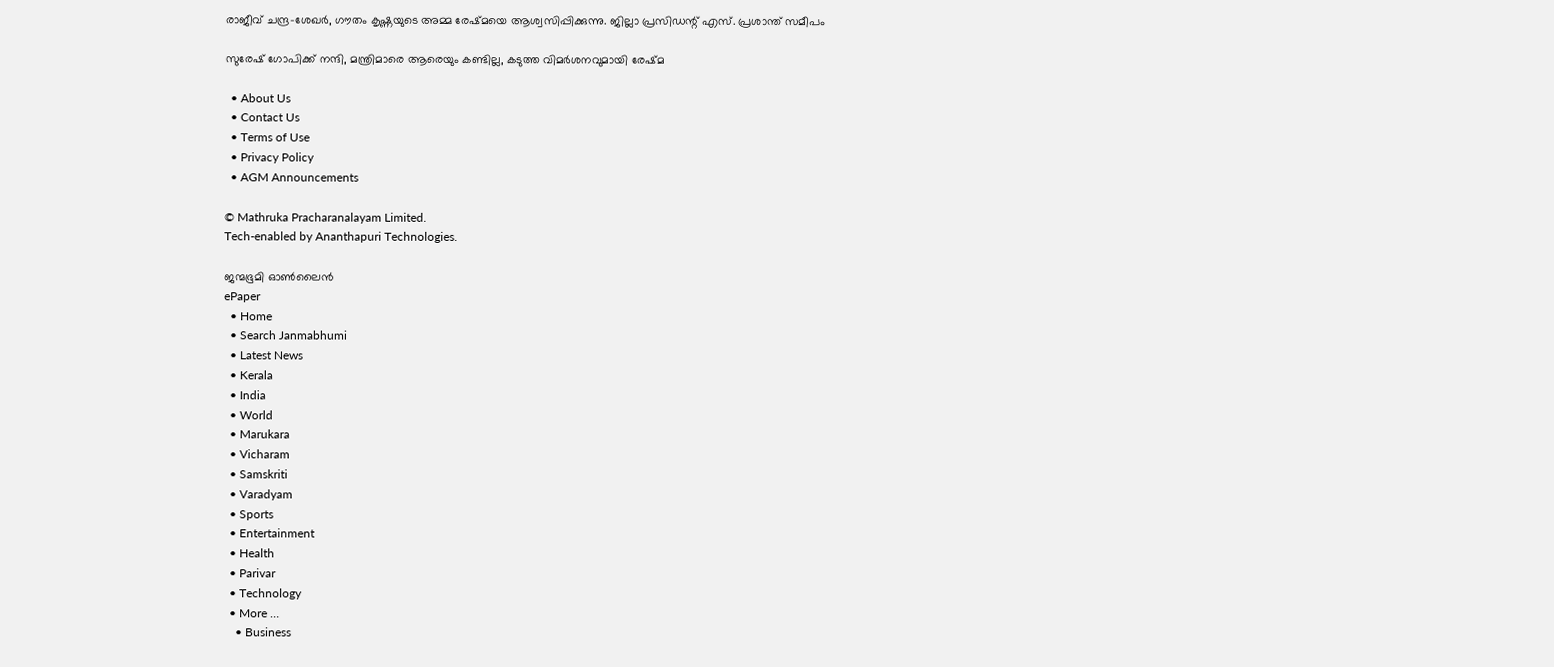രാജീവ് ചന്ദ്ര-ശേഖര്‍, ഗൗതം കൃഷ്ണയുടെ അമ്മ രേഷ്മയെ ആശ്വസിപ്പിക്കുന്നു. ജില്ലാ പ്രസിഡന്റ് എസ്. പ്രശാന്ത് സമീപം

സുരേഷ് ഗോപിക്ക് നന്ദി, മന്ത്രിമാരെ ആരെയും കണ്ടില്ല, കടുത്ത വിമർശനവുമായി രേഷ്‌മ

  • About Us
  • Contact Us
  • Terms of Use
  • Privacy Policy
  • AGM Announcements

© Mathruka Pracharanalayam Limited.
Tech-enabled by Ananthapuri Technologies.

ജന്മഭൂമി ഓണ്‍ലൈന്‍
ePaper
  • Home
  • Search Janmabhumi
  • Latest News
  • Kerala
  • India
  • World
  • Marukara
  • Vicharam
  • Samskriti
  • Varadyam
  • Sports
  • Entertainment
  • Health
  • Parivar
  • Technology
  • More …
    • Business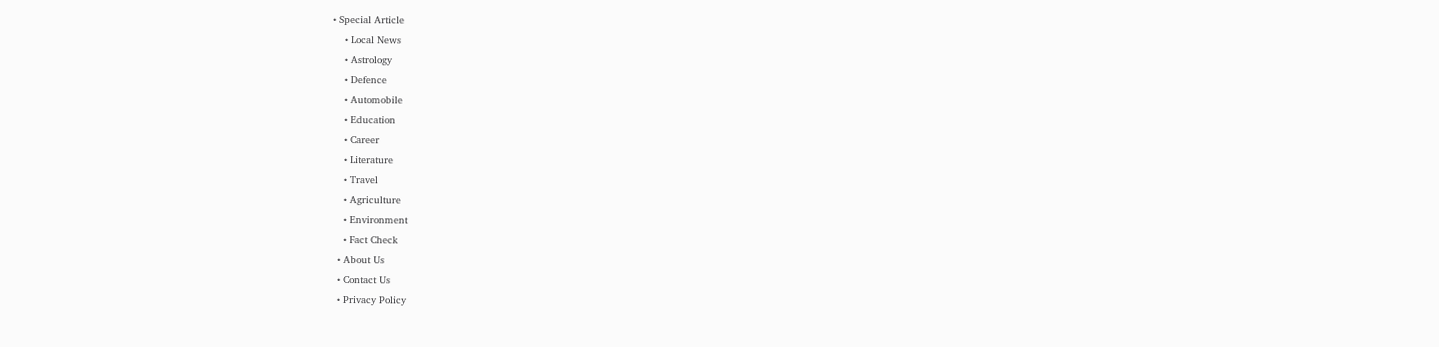• Special Article
    • Local News
    • Astrology
    • Defence
    • Automobile
    • Education
    • Career
    • Literature
    • Travel
    • Agriculture
    • Environment
    • Fact Check
  • About Us
  • Contact Us
  • Privacy Policy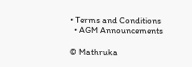• Terms and Conditions
  • AGM Announcements

© Mathruka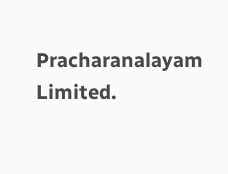Pracharanalayam Limited.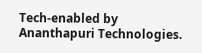Tech-enabled by Ananthapuri Technologies.